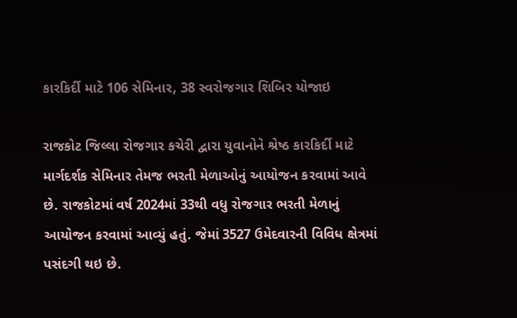કારકિર્દી માટે 106 સેમિનાર, 38 સ્વરોજગાર શિબિર યોજાઇ

રાજકોટ જિલ્લા રોજગાર કચેરી દ્વારા યુવાનોને શ્રેષ્ઠ કારકિર્દી માટે માર્ગદર્શક સેમિનાર તેમજ ભરતી મેળાઓનું આયોજન કરવામાં આવે છે. રાજકોટમાં વર્ષ 2024માં 33થી વધુ રોજગાર ભરતી મેળાનું આયોજન કરવામાં આવ્યું હતું. જેમાં 3527 ઉમેદવારની વિવિધ ક્ષેત્રમાં પસંદગી થઇ છે.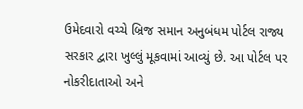ઉમેદવારો વચ્ચે બ્રિજ સમાન અનુબંધમ પોર્ટલ રાજ્ય સરકાર દ્વારા ખુલ્લું મૂકવામાં આવ્યું છે. આ પોર્ટલ પર નોકરીદાતાઓ અને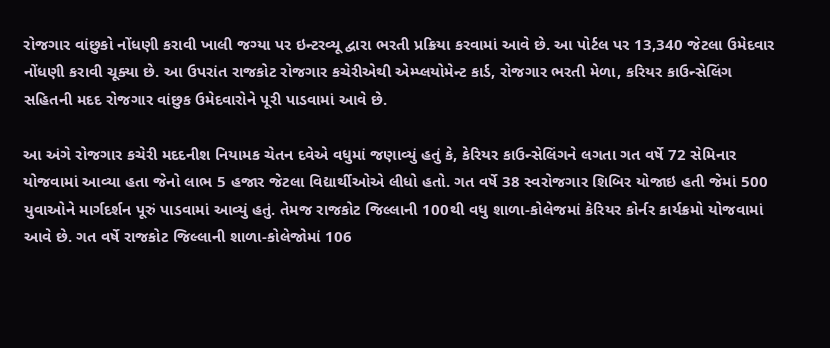રોજગાર વાંછુકો નોંધણી કરાવી ખાલી જગ્યા પર ઇન્ટરવ્યૂ દ્વારા ભરતી પ્રક્રિયા કરવામાં આવે છે. આ પોર્ટલ પર 13,340 જેટલા ઉમેદવાર નોંધણી કરાવી ચૂક્યા છે. આ ઉપરાંત રાજકોટ રોજગાર કચેરીએથી એમ્પ્લયોમેન્ટ કાર્ડ, રોજગાર ભરતી મેળા, કરિયર કાઉન્સેલિંગ સહિતની મદદ રોજગાર વાંછુક ઉમેદવારોને પૂરી પાડવામાં આવે છે.

આ અંગે રોજગાર કચેરી મદદનીશ નિયામક ચેતન દવેએ વધુમાં જણાવ્યું હતું કે, કેરિયર કાઉન્સેલિંગને લગતા ગત વર્ષે 72 સેમિનાર યોજવામાં આવ્યા હતા જેનો લાભ 5 હજાર જેટલા વિદ્યાર્થીઓએ લીધો હતો. ગત વર્ષે 38 સ્વરોજગાર શિબિર યોજાઇ હતી જેમાં 500 યુવાઓને માર્ગદર્શન પૂરું પાડવામાં આવ્યું હતું. તેમજ રાજકોટ જિલ્લાની 100થી વધુ શાળા-કોલેજમાં કેરિયર કોર્નર કાર્યક્રમો યોજવામાં આવે છે. ગત વર્ષે રાજકોટ જિલ્લાની શાળા-કોલેજોમાં 106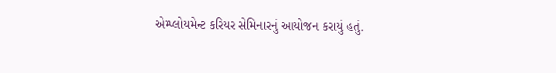એમ્પ્લોયમેન્ટ કરિયર સેમિનારનું આયોજન કરાયું હતું.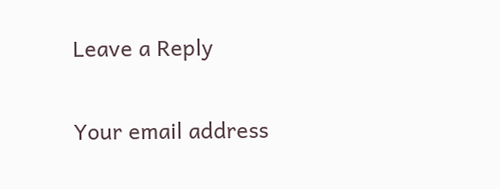Leave a Reply

Your email address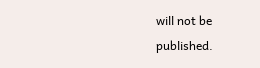will not be published.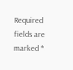Required fields are marked *